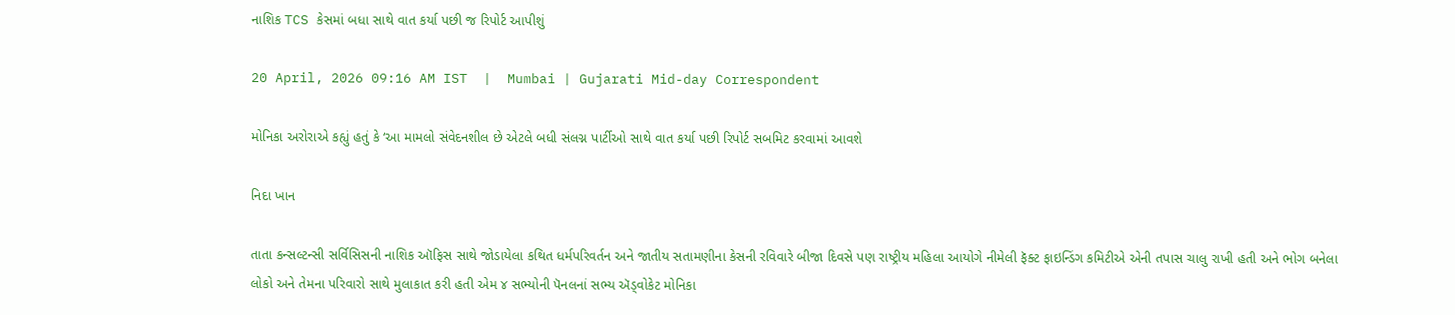નાશિક TCS કેસમાં બધા સાથે વાત કર્યા પછી જ રિપોર્ટ આપીશું

20 April, 2026 09:16 AM IST  |  Mumbai | Gujarati Mid-day Correspondent

મોનિકા અરોરાએ કહ્યું હતું કે ‘આ મામલો સંવેદનશીલ છે એટલે બધી સંલગ્ન પાર્ટીઓ સાથે વાત કર્યા પછી રિપોર્ટ સબમિટ કરવામાં આવશે

નિદા ખાન

તાતા કન્સલ્ટન્સી સર્વિસિસની નાશિક ઑફિસ સાથે જોડાયેલા કથિત ધર્મપરિવર્તન અને જાતીય સતામણીના કેસની રવિવારે બીજા દિવસે પણ રાષ્ટ્રીય મહિલા આયોગે નીમેલી ફૅક્ટ ફાઇન્ડિંગ કમિટીએ એની તપાસ ચાલુ રાખી હતી અને ભોગ બનેલા લોકો અને તેમના પરિવારો સાથે મુલાકાત કરી હતી એમ ૪ સભ્યોની પૅનલનાં સભ્ય ઍડ્વોકેટ મોનિકા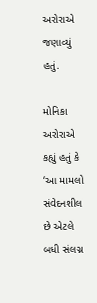અરોરાએ જણાવ્યું હતું.

મોનિકા અરોરાએ કહ્યું હતું કે ‘આ મામલો સંવેદનશીલ છે એટલે બધી સંલગ્ન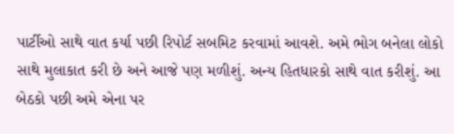પાર્ટીઓ સાથે વાત કર્યા પછી રિપોર્ટ સબમિટ કરવામાં આવશે. અમે ભોગ બનેલા લોકો સાથે મુલાકાત કરી છે અને આજે પણ મળીશું. અન્ય હિતધારકો સાથે વાત કરીશું. આ બેઠકો પછી અમે એના પર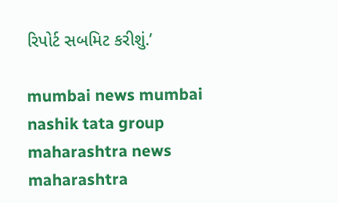રિપોર્ટ સબમિટ કરીશું.’

mumbai news mumbai nashik tata group maharashtra news maharashtra